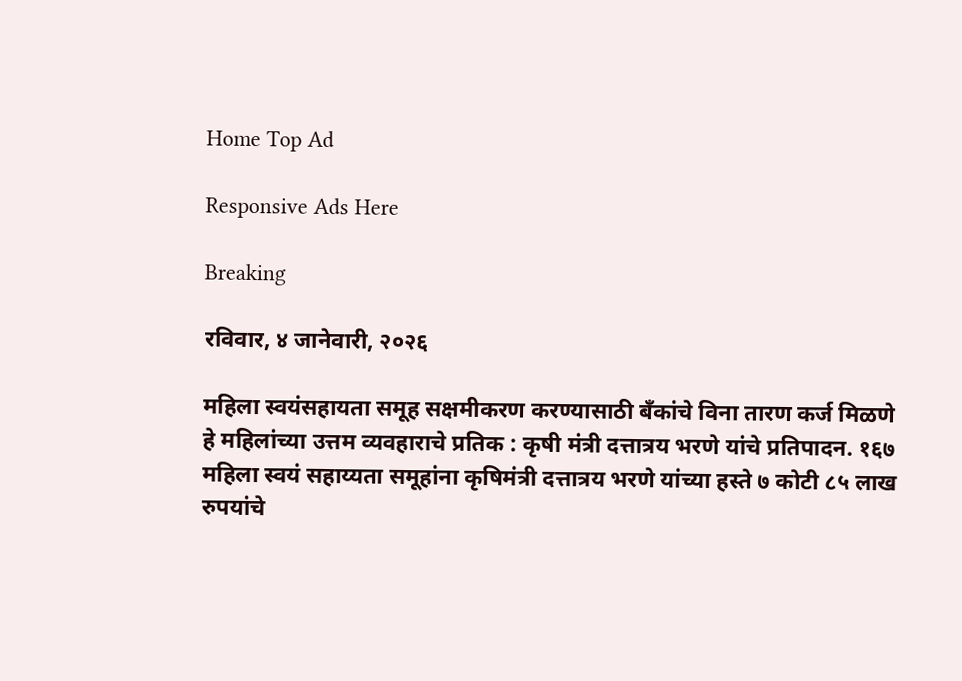Home Top Ad

Responsive Ads Here

Breaking

रविवार, ४ जानेवारी, २०२६

महिला स्वयंसहायता समूह सक्षमीकरण करण्यासाठी बँकांचे विना तारण कर्ज मिळणे हे महिलांच्या उत्तम व्यवहाराचे प्रतिक : कृषी मंत्री दत्तात्रय भरणे यांचे प्रतिपादन. १६७ महिला स्वयं सहाय्यता समूहांना कृषिमंत्री दत्तात्रय भरणे यांच्या हस्ते ७ कोटी ८५ लाख रुपयांचे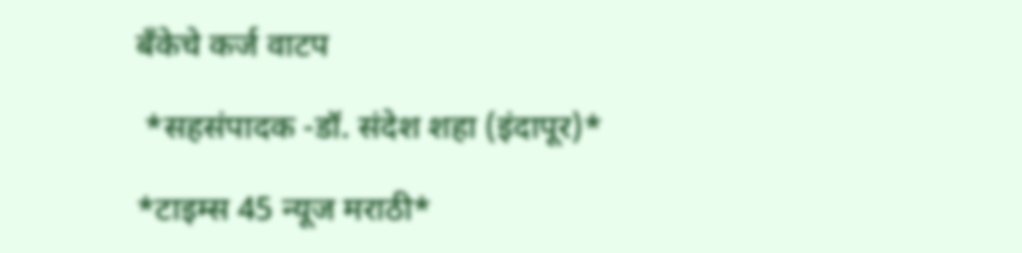बँकेचे कर्ज वाटप

 *सहसंपादक -डॉ. संदेश शहा (इंदापूर)*

*टाइम्स 45 न्यूज मराठी*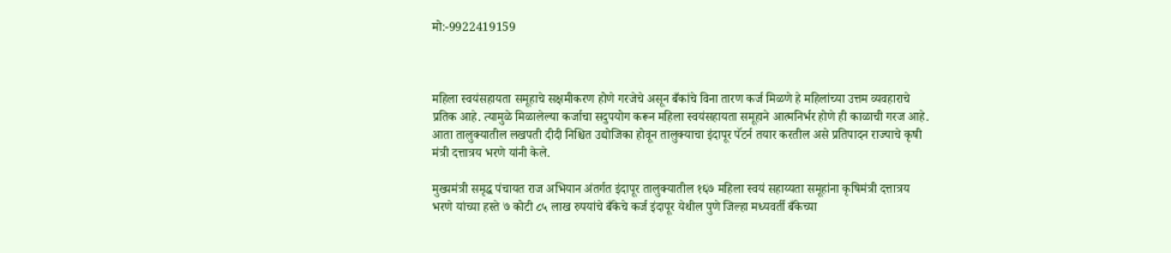मो:-9922419159



महिला स्वयंसहायता समूहाचे सक्षमीकरण होणे गरजेचे असून बँकांचे विना तारण कर्ज मिळणे हे महिलांच्या उत्तम व्यवहाराचे प्रतिक आहे. त्यामुळे मिळालेल्या कर्जाचा सदुपयोग करून महिला स्वयंसहायता समूहाने आत्मनिर्भर होणे ही काळाची गरज आहे. आता तालुक्यातील लखपती दीदी निश्चित उद्योजिका होवून तालुक्याचा इंदापूर पॅटर्न तयार करतील असे प्रतिपादन राज्याचे कृषी मंत्री दत्तात्रय भरणे यांनी केले.

मुख्यमंत्री समृद्ध पंचायत राज अभियान अंतर्गत इंदापूर तालुक्यातील १६७ महिला स्वयं सहाय्यता समूहांना कृषिमंत्री दत्तात्रय भरणे यांच्या हस्ते ७ कोटी ८५ लाख रुपयांचे बँकेचे कर्ज इंदापूर येथील पुणे जिल्हा मध्यवर्ती बँकेच्या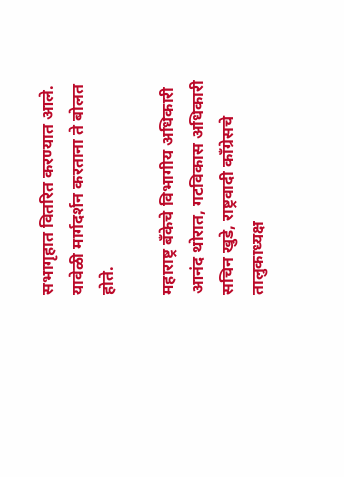सभागृहात वितरित करण्यात आले. यावेळी मार्गदर्शन करताना ते बोलत होते.

महाराष्ट्र बँकेचे विभागीय अधिकारी आनंद थोरात, गटविकास अधिकारी सचिन खुडे, राष्ट्रवादी काँग्रेसचे तालुकाध्यक्ष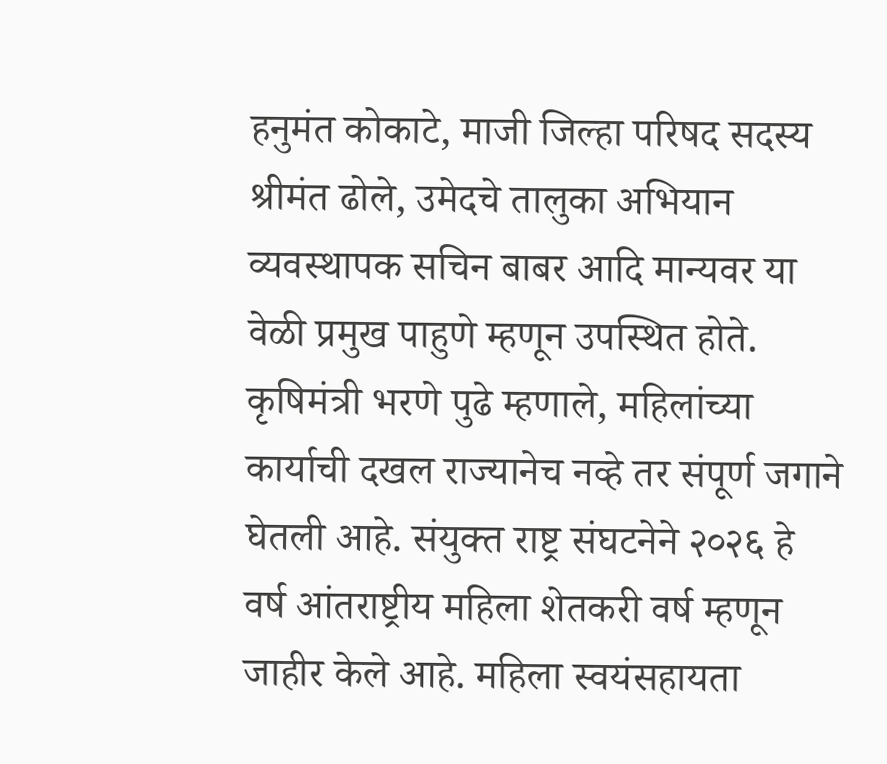हनुमंत कोकाटे, माजी जिल्हा परिषद सदस्य श्रीमंत ढोले, उमेदचे तालुका अभियान व्यवस्थापक सचिन बाबर आदि मान्यवर या वेळी प्रमुख पाहुणे म्हणून उपस्थित होते. कृषिमंत्री भरणे पुढे म्हणाले, महिलांच्या कार्याची दखल राज्यानेच नव्हे तर संपूर्ण जगाने घेतली आहे. संयुक्त राष्ट्र संघटनेने २०२६ हे वर्ष आंतराष्ट्रीय महिला शेतकरी वर्ष म्हणून जाहीर केले आहे. महिला स्वयंसहायता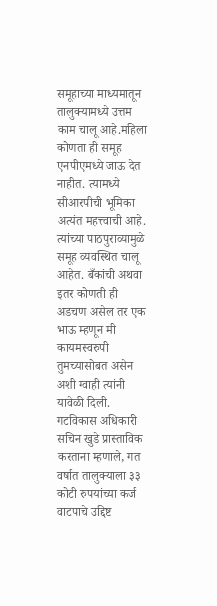समूहाच्या माध्यमातून तालुक्यामध्ये उत्तम काम चालू आहे.महिला कोणता ही समूह एनपीएमध्ये जाऊ देत नाहीत. त्यामध्ये सीआरपीची भूमिका अत्यंत महत्त्वाची आहे. त्यांच्या पाठपुराव्यामुळे समूह व्यवस्थित चालू आहेत. बँकांची अथवा इतर कोणती ही अडचण असेल तर एक भाऊ म्हणून मी कायमस्वरुपी तुमच्यासोबत असेन अशी ग्वाही त्यांनी यावेळी दिली. गटविकास अधिकारी सचिन खुडे प्रास्ताविक करताना म्हणाले, गत वर्षात तालुक्याला ३३ कोटी रुपयांच्या कर्ज वाटपाचे उद्दिष्ट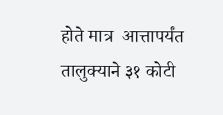होते मात्र  आत्तापर्यंत तालुक्याने ३१ कोटी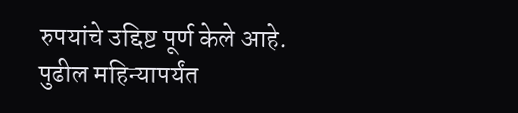रुपयांचे उद्दिष्ट पूर्ण केले आहे. पुढील महिन्यापर्यंत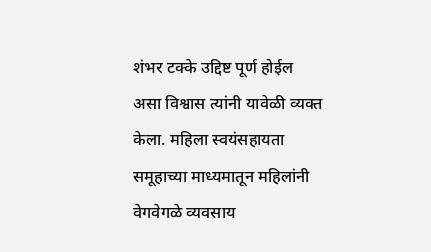शंभर टक्के उद्दिष्ट पूर्ण होईल असा विश्वास त्यांनी यावेळी व्यक्त केला. महिला स्वयंसहायता समूहाच्या माध्यमातून महिलांनी वेगवेगळे व्यवसाय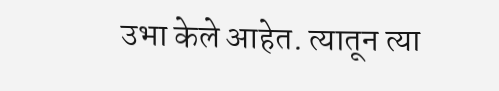उभा केले आहेत. त्यातून त्या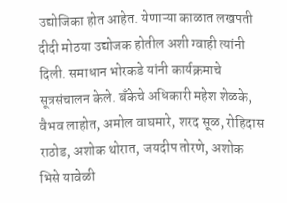उद्योजिका होत आहेत. येणाऱ्या काळात लखपती दीदी मोठया उद्योजक होतील अशी ग्वाही त्यांनी दिली. समाधान भोरकडे यांनी कार्यक्रमाचे सूत्रसंचालन केले. बँकेचे अधिकारी महेश शेळके, वैभव लाहोत, अमोल वाघमारे, शरद सूळ, रोहिदास राठोड, अशोक थोरात, जयदीप तोरणे, अशोक भिसे यावेळी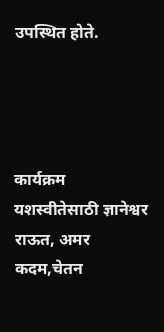उपस्थित होते.




कार्यक्रम यशस्वीतेसाठी ज्ञानेश्वर राऊत, अमर कदम,चेतन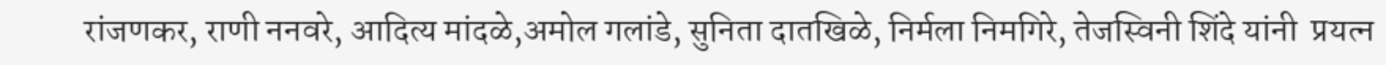रांजणकर, राणी ननवरे, आदित्य मांदळे,अमोल गलांडे, सुनिता दातखिळे, निर्मला निमगिरे, तेजस्विनी शिंदे यांनी  प्रयत्न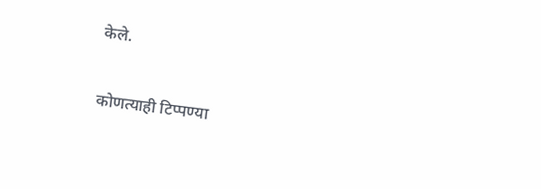केले.

कोणत्याही टिप्पण्‍या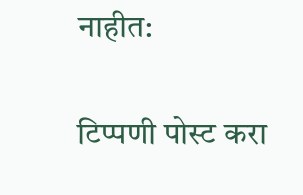नाहीत:

टिप्पणी पोस्ट करा